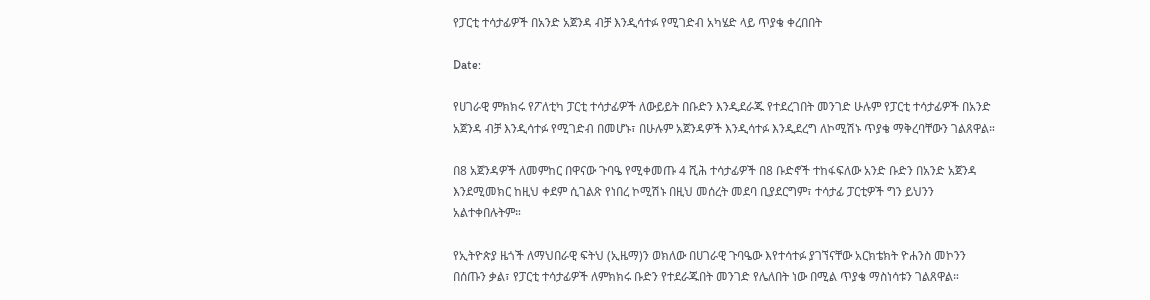የፓርቲ ተሳታፊዎች በአንድ አጀንዳ ብቻ እንዲሳተፉ የሚገድብ አካሄድ ላይ ጥያቄ ቀረበበት

Date:

የሀገራዊ ምክክሩ የፖለቲካ ፓርቲ ተሳታፊዎች ለውይይት በቡድን እንዲደራጁ የተደረገበት መንገድ ሁሉም የፓርቲ ተሳታፊዎች በአንድ አጀንዳ ብቻ እንዲሳተፉ የሚገድብ በመሆኑ፣ በሁሉም አጀንዳዎች እንዲሳተፉ እንዲደረግ ለኮሚሽኑ ጥያቄ ማቅረባቸውን ገልጸዋል።

በ8 አጀንዳዎች ለመምከር በዋናው ጉባዔ የሚቀመጡ 4 ሺሕ ተሳታፊዎች በ8 ቡድኖች ተከፋፍለው አንድ ቡድን በአንድ አጀንዳ እንደሚመክር ከዚህ ቀደም ሲገልጽ የነበረ ኮሚሽኑ በዚህ መሰረት መደባ ቢያደርግም፣ ተሳታፊ ፓርቲዎች ግን ይህንን አልተቀበሉትም።

የኢትዮጵያ ዜጎች ለማህበራዊ ፍትህ (ኢዜማ)ን ወክለው በሀገራዊ ጉባዔው እየተሳተፉ ያገኘናቸው አርክቴክት ዮሐንስ መኮንን በሰጡን ቃል፣ የፓርቲ ተሳታፊዎች ለምክክሩ ቡድን የተደራጁበት መንገድ የሌለበት ነው በሚል ጥያቄ ማስነሳቱን ገልጸዋል።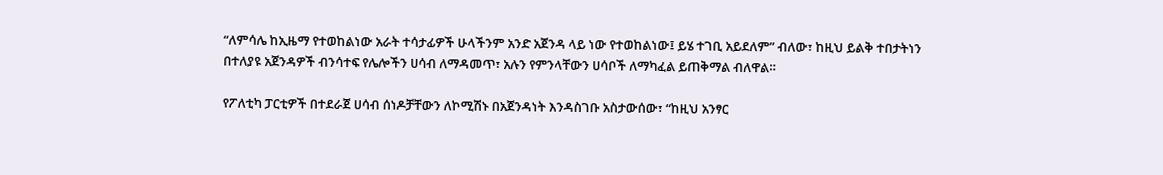“ለምሳሌ ከኢዜማ የተወከልነው አራት ተሳታፊዎች ሁላችንም አንድ አጀንዳ ላይ ነው የተወከልነው፤ ይሄ ተገቢ አይደለም” ብለው፣ ከዚህ ይልቅ ተበታትነን በተለያዩ አጀንዳዎች ብንሳተፍ የሌሎችን ሀሳብ ለማዳመጥ፣ አሉን የምንላቸውን ሀሳቦች ለማካፈል ይጠቅማል ብለዋል።

የፖለቲካ ፓርቲዎች በተደራጀ ሀሳብ ሰነዶቻቸውን ለኮሚሽኑ በአጀንዳነት እንዳስገቡ አስታውሰው፣ “ከዚህ አንፃር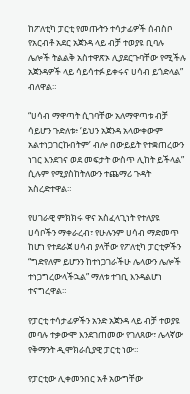ከፖለቲካ ፓርቲ የመጡትን ተሳታፊዎች ሰብስቦ የአርብቶ አደር አጀንዳ ላይ ብቻ ተወያዩ ቢባሉ ሌሎች ትልልቅ አስተዋጽኦ ሊያደርጉባቸው የሚችሉ አጀንዳዎች ላይ ሳይሳተፉ ይቀሩና ሀሳብ ይጎድላል” ብለዋል።

“ሀሳብ ማዋጣት ሲገባቸው አለማዋጣቱ ብቻ ሳይሆን ጉድለቱ፥ ‘ይህን አጀንዳ አላውቀውም አልተነጋገርኩበትም’ ብሎ በውይይት የተቋጠረውን ነገር እንደገና ወደ መፍታት ውስጥ ሊከት ይችላል” ሲሉም የሚያስከትለውን ተጨማሪ ጉዳት አስረድተዋል።

የሀገራዊ ምክክሩ ዋና አስፈላጊነት የተለያዩ ሀሳቦችን ማቀራረብ፣ የሁሉንም ሀሳብ ማድመጥ ከሆነ የተደራጀ ሀሳብ ያላቸው የፖለቲካ ፓርቲዎችን “ግድየለም ይሆንን ከተነጋገራችሁ ሌላውን ሌሎች ተነጋግረውላችኋል” ማለቱ ተገቢ እንዳልሆነ ተናግረዋል።

የፓርቲ ተሳታፊዎችን አንድ አጀንዳ ላይ ብቻ ተወያዩ መባሉ ተቃውሞ እንደገጠመው የገለጸው፣ ሌላኛው የቅማንት ዲሞክራሲያዊ ፓርቲ ነው።

የፓርቲው ሊቀመንበር አቶ አውግቸው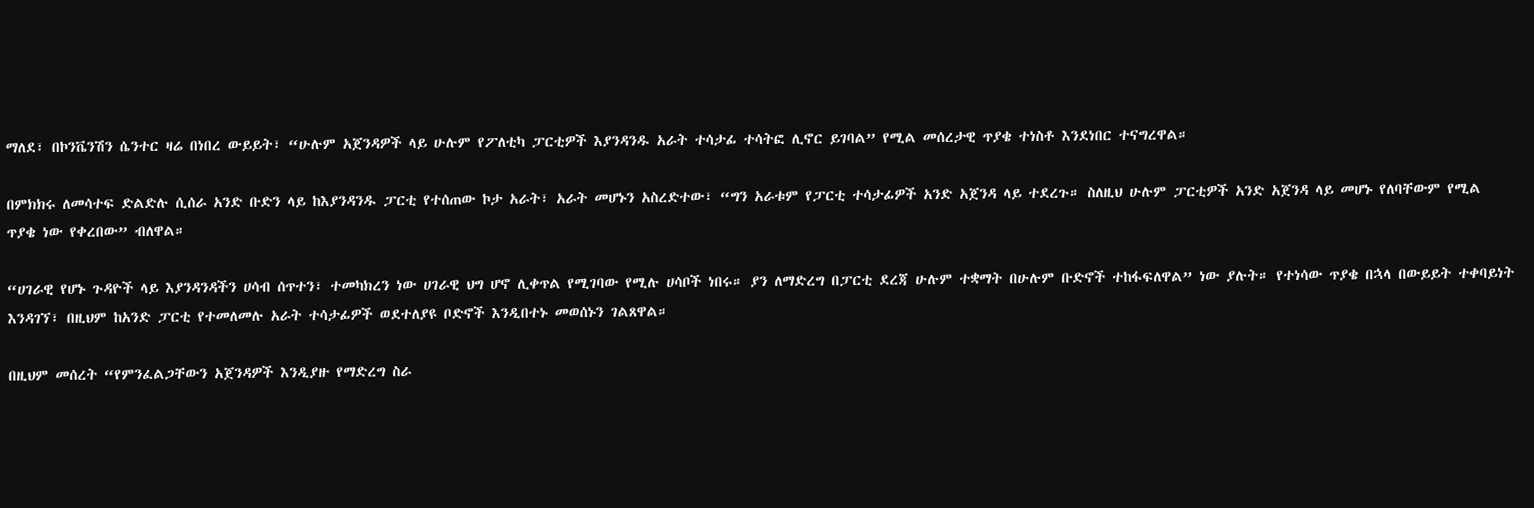ማለደ፣ በኮንቬንሽን ሴንተር ዛሬ በነበረ ውይይት፣ “ሁሉም አጀንዳዎች ላይ ሁሉም የፖለቲካ ፓርቲዎች እያንዳንዱ አራት ተሳታፊ ተሳትፎ ሊኖር ይገባል” የሚል መሰረታዊ ጥያቄ ተነስቶ እንደነበር ተናግረዋል።

በምክክሩ ለመሳተፍ ድልድሉ ሲሰራ አንድ ቡድን ላይ ከእያንዳንዱ ፓርቲ የተሰጠው ኮታ አራት፣ አራት መሆኑን አስረድተው፣ “ግን አራቱም የፓርቲ ተሳታፊዎች አንድ አጀንዳ ላይ ተደረጉ። ስለዚህ ሁሉም ፓርቲዎች አንድ አጀንዳ ላይ መሆኑ የለባቸውም የሚል ጥያቄ ነው የቀረበው” ብለዋል።

“ሀገራዊ የሆኑ ጉዳዮች ላይ እያንዳንዳችን ሀሳብ ሰጥተን፣ ተመካክረን ነው ሀገራዊ ህግ ሆኖ ሊቀጥል የሚገባው የሚሉ ሀሳቦች ነበሩ። ያን ለማድረግ በፓርቲ ደረጃ ሁሉም ተቋማት በሁሉም ቡድኖች ተከፋፍለዋል” ነው ያሉት። የተነሳው ጥያቄ በኋላ በውይይት ተቀባይነት እንዳገኘ፣ በዚህም ከአንድ ፓርቲ የተመለመሉ አራት ተሳታፊዎች ወደተለያዩ ቦድኖች እንዲበተኑ መወሰኑን ገልጸዋል።

በዚህም መሰረት “የምንፈልጋቸውን አጀንዳዎች እንዲያዙ የማድረግ ስራ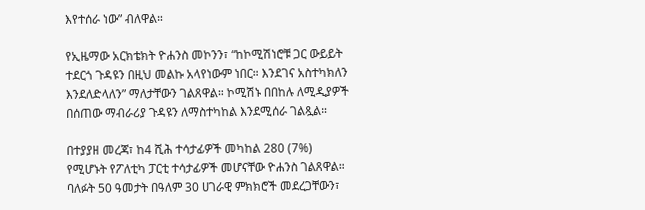እየተሰራ ነው” ብለዋል።

የኢዜማው አርክቴክት ዮሐንስ መኮንን፣ “ከኮሚሽነሮቹ ጋር ውይይት ተደርጎ ጉዳዩን በዚህ መልኩ አላየነውም ነበር። እንደገና አስተካክለን እንደለድላለን” ማለታቸውን ገልጸዋል። ኮሚሽኑ በበከሉ ለሚዲያዎች በሰጠው ማብራሪያ ጉዳዩን ለማስተካከል እንደሚሰራ ገልጿል።

በተያያዘ መረጃ፣ ከ4 ሺሕ ተሳታፊዎች መካከል 280 (7%) የሚሆኑት የፖለቲካ ፓርቲ ተሳታፊዎች መሆናቸው ዮሐንስ ገልጸዋል። ባለፉት 50 ዓመታት በዓለም 30 ሀገራዊ ምክክሮች መደረጋቸውን፣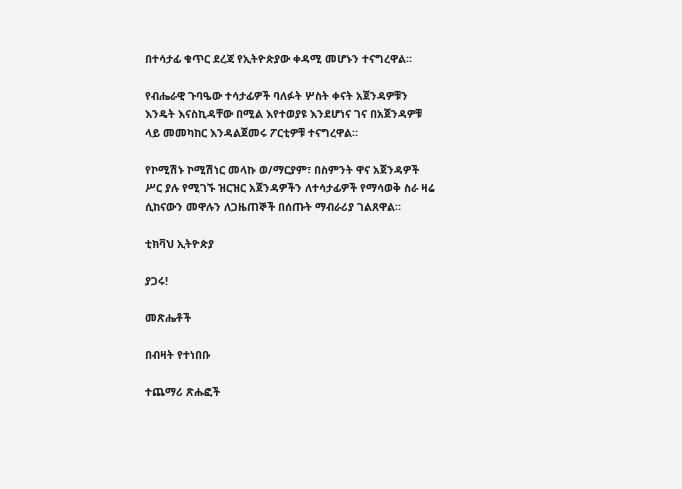በተሳታፊ ቁጥር ደረጃ የኢትዮጵያው ቀዳሚ መሆኑን ተናግረዋል።

የብሔራዊ ጉባዔው ተሳታፊዎች ባለፉት ሦስት ቀናት አጀንዳዎቹን እንዴት እናስኪዳቸው በሚል እየተወያዩ እንደሆነና ገና በአጀንዳዎቹ ላይ መመካከር እንዳልጀመሩ ፖርቲዎቹ ተናግረዋል።

የኮሚሽኑ ኮሚሽነር መላኩ ወ/ማርያም፣ በስምንት ዋና አጀንዳዎች ሥር ያሉ የሚገኙ ዝርዝር አጀንዳዎችን ለተሳታፊዎች የማሳወቅ ስራ ዛሬ ሲከናውን መዋሉን ለጋዜጠኞች በሰጡት ማብራሪያ ገልጸዋል።

ቲክቫህ ኢትዮጵያ

ያጋሩ!

መጽሔቶች

በብዛት የተነበቡ

ተጨማሪ ጽሑፎች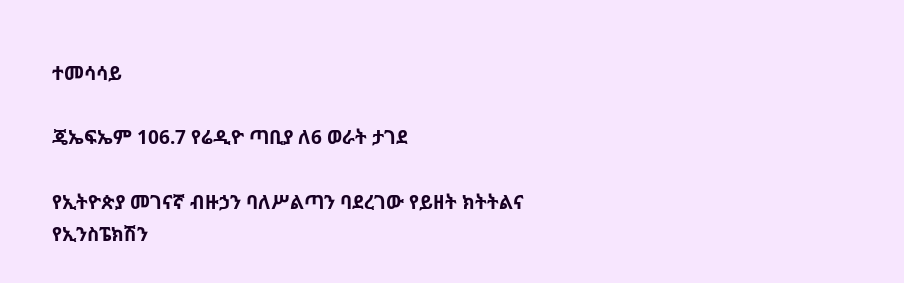ተመሳሳይ

ጄኤፍኤም 106.7 የሬዲዮ ጣቢያ ለ6 ወራት ታገደ

የኢትዮጵያ መገናኛ ብዙኃን ባለሥልጣን ባደረገው የይዘት ክትትልና የኢንስፔክሽን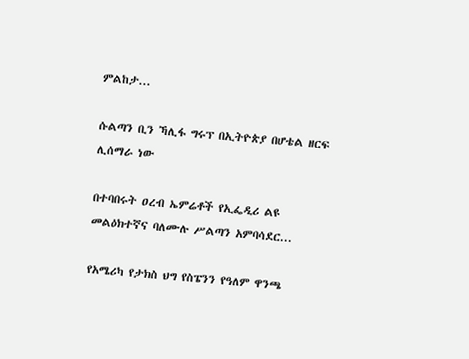ምልከታ...

ሱልጣን ቢን ኻሊፋ ግሩፕ በኢትዮጵያ በሆቴል ዘርፍ ሊሰማራ ነው

በተባበሩት ዐረብ ኤምሬቶች የኢፌዲሪ ልዩ መልዕክተኛና ባለሙሉ ሥልጣን አምባሳደር...

የአሜሪካ የታክስ ህግ የስፔንን የዓለም ዋንጫ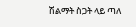ሽልማት ስጋት ላይ ጣለ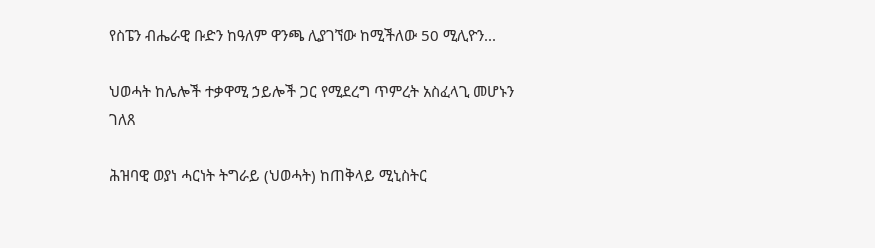የስፔን ብሔራዊ ቡድን ከዓለም ዋንጫ ሊያገኘው ከሚችለው 50 ሚሊዮን...

ህወሓት ከሌሎች ተቃዋሚ ኃይሎች ጋር የሚደረግ ጥምረት አስፈላጊ መሆኑን ገለጸ

ሕዝባዊ ወያነ ሓርነት ትግራይ (ህወሓት) ከጠቅላይ ሚኒስትር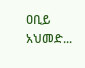ዐቢይ አህመድ...